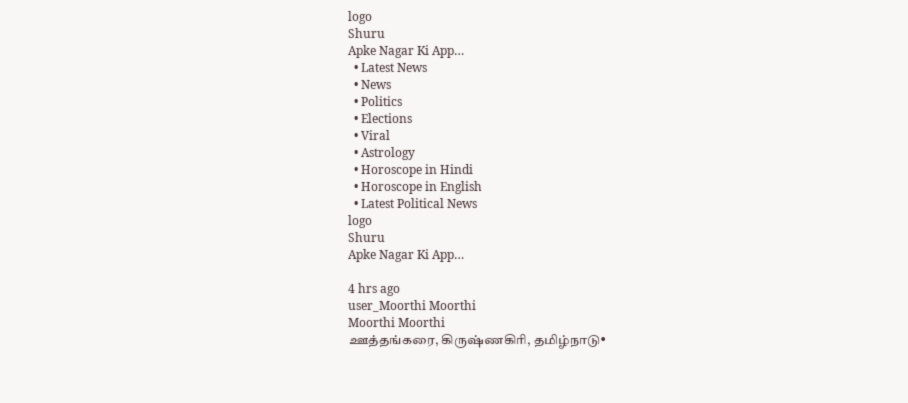logo
Shuru
Apke Nagar Ki App…
  • Latest News
  • News
  • Politics
  • Elections
  • Viral
  • Astrology
  • Horoscope in Hindi
  • Horoscope in English
  • Latest Political News
logo
Shuru
Apke Nagar Ki App…

4 hrs ago
user_Moorthi Moorthi
Moorthi Moorthi
ஊத்தங்கரை, கிருஷ்ணகிரி, தமிழ்நாடு•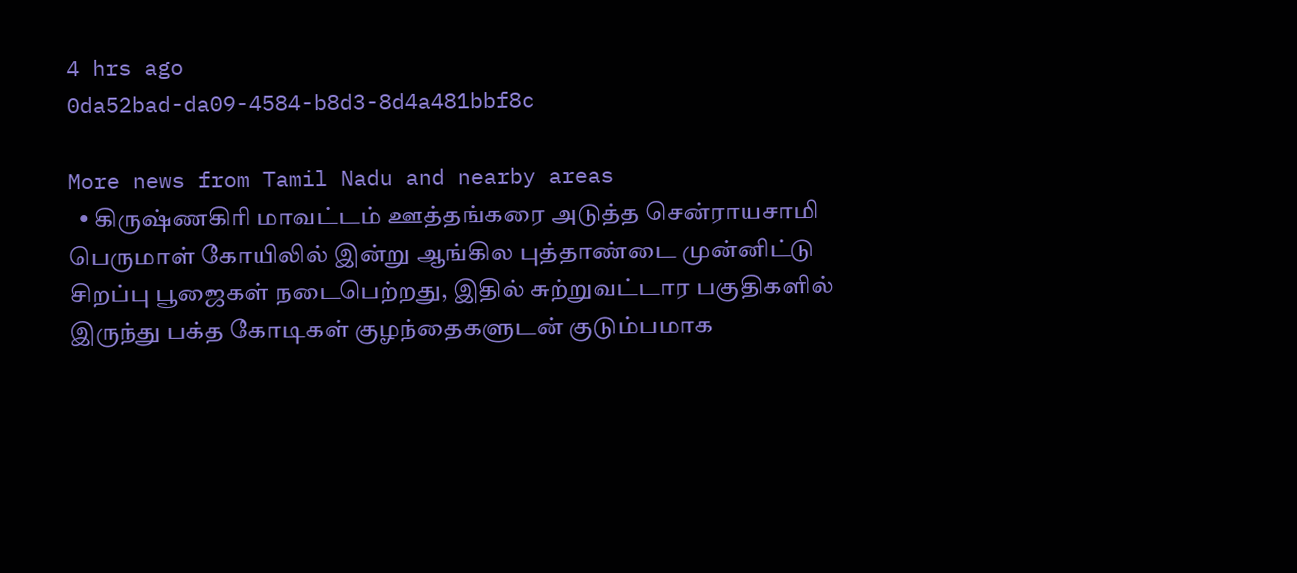4 hrs ago
0da52bad-da09-4584-b8d3-8d4a481bbf8c

More news from Tamil Nadu and nearby areas
  • கிருஷ்ணகிரி மாவட்டம் ஊத்தங்கரை அடுத்த சென்ராயசாமி பெருமாள் கோயிலில் இன்று ஆங்கில புத்தாண்டை முன்னிட்டு சிறப்பு பூஜைகள் நடைபெற்றது, இதில் சுற்றுவட்டார பகுதிகளில் இருந்து பக்த கோடிகள் குழந்தைகளுடன் குடும்பமாக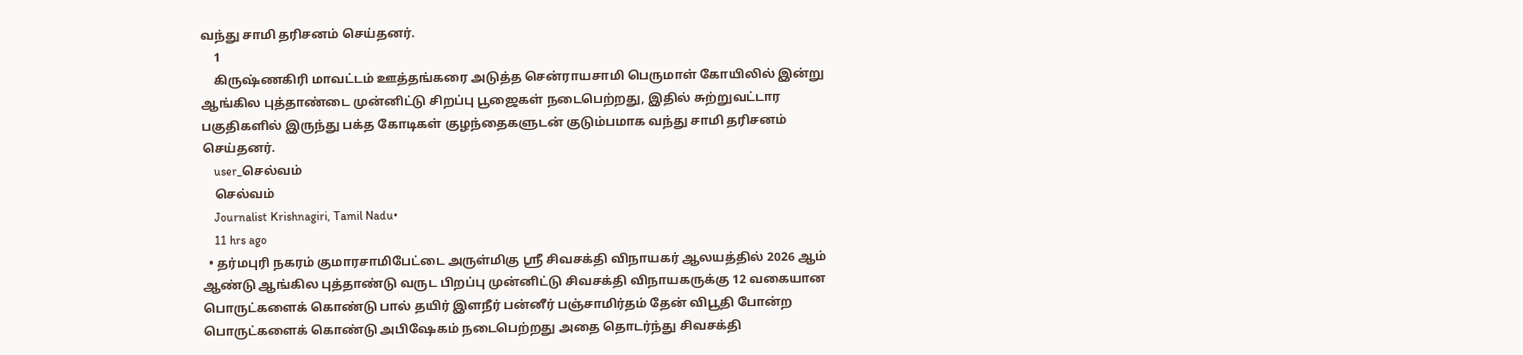வந்து சாமி தரிசனம் செய்தனர்.
    1
    கிருஷ்ணகிரி மாவட்டம் ஊத்தங்கரை அடுத்த சென்ராயசாமி பெருமாள் கோயிலில் இன்று ஆங்கில புத்தாண்டை முன்னிட்டு சிறப்பு பூஜைகள் நடைபெற்றது, இதில் சுற்றுவட்டார பகுதிகளில் இருந்து பக்த கோடிகள் குழந்தைகளுடன் குடும்பமாக வந்து சாமி தரிசனம் செய்தனர்.
    user_செல்வம்
    செல்வம்
    Journalist Krishnagiri, Tamil Nadu•
    11 hrs ago
  • தர்மபுரி நகரம் குமாரசாமிபேட்டை அருள்மிகு ஸ்ரீ சிவசக்தி விநாயகர் ஆலயத்தில் 2026 ஆம் ஆண்டு ஆங்கில புத்தாண்டு வருட பிறப்பு முன்னிட்டு சிவசக்தி விநாயகருக்கு 12 வகையான பொருட்களைக் கொண்டு பால் தயிர் இளநீர் பன்னீர் பஞ்சாமிர்தம் தேன் விபூதி போன்ற பொருட்களைக் கொண்டு அபிஷேகம் நடைபெற்றது அதை தொடர்ந்து சிவசக்தி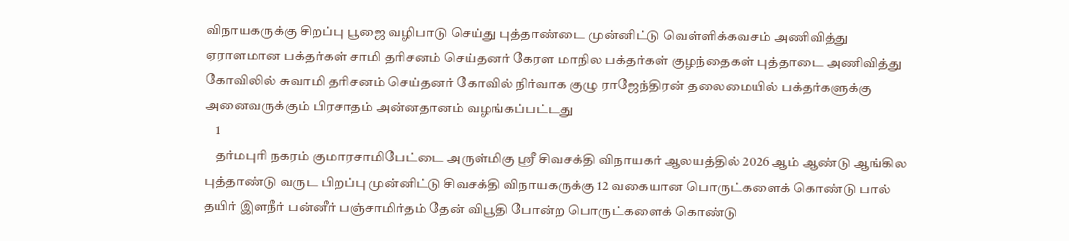விநாயகருக்கு சிறப்பு பூஜை வழிபாடு செய்து புத்தாண்டை முன்னிட்டு வெள்ளிக்கவசம் அணிவித்து ஏராளமான பக்தர்கள் சாமி தரிசனம் செய்தனர் கேரள மாநில பக்தர்கள் குழந்தைகள் புத்தாடை அணிவித்து கோவிலில் சுவாமி தரிசனம் செய்தனர் கோவில் நிர்வாக குழு ராஜேந்திரன் தலைமையில் பக்தர்களுக்கு அனைவருக்கும் பிரசாதம் அன்னதானம் வழங்கப்பட்டது
    1
    தர்மபுரி நகரம் குமாரசாமிபேட்டை அருள்மிகு ஸ்ரீ சிவசக்தி விநாயகர் ஆலயத்தில் 2026 ஆம் ஆண்டு ஆங்கில புத்தாண்டு வருட பிறப்பு முன்னிட்டு சிவசக்தி விநாயகருக்கு 12 வகையான பொருட்களைக் கொண்டு பால் தயிர் இளநீர் பன்னீர் பஞ்சாமிர்தம் தேன் விபூதி போன்ற பொருட்களைக் கொண்டு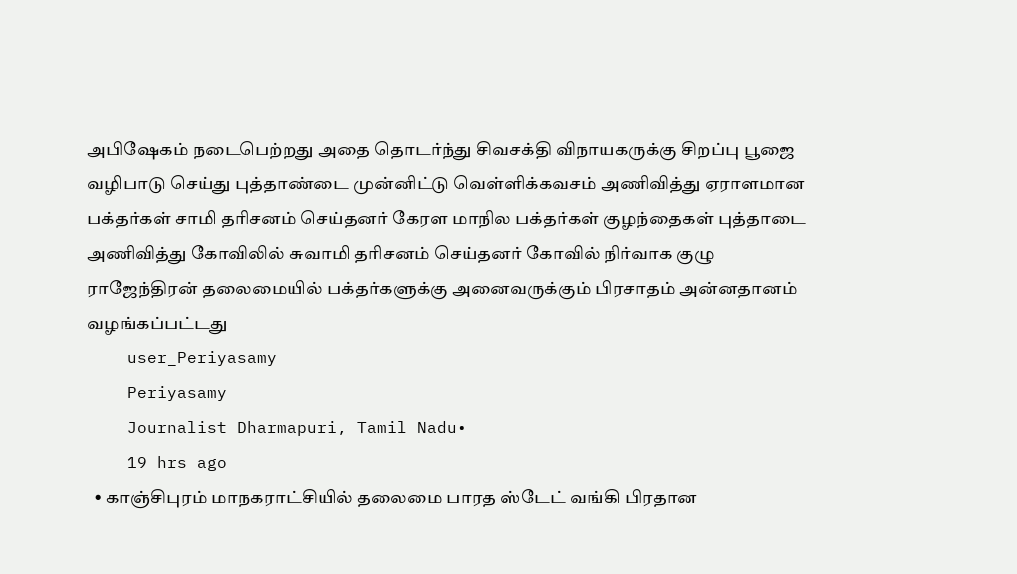அபிஷேகம் நடைபெற்றது அதை தொடர்ந்து சிவசக்தி விநாயகருக்கு சிறப்பு பூஜை வழிபாடு செய்து புத்தாண்டை முன்னிட்டு வெள்ளிக்கவசம் அணிவித்து ஏராளமான பக்தர்கள் சாமி தரிசனம் செய்தனர் கேரள மாநில பக்தர்கள் குழந்தைகள் புத்தாடை அணிவித்து கோவிலில் சுவாமி தரிசனம் செய்தனர் கோவில் நிர்வாக குழு ராஜேந்திரன் தலைமையில் பக்தர்களுக்கு அனைவருக்கும் பிரசாதம் அன்னதானம் வழங்கப்பட்டது
    user_Periyasamy
    Periyasamy
    Journalist Dharmapuri, Tamil Nadu•
    19 hrs ago
  • காஞ்சிபுரம் மாநகராட்சியில் தலைமை பாரத ஸ்டேட் வங்கி பிரதான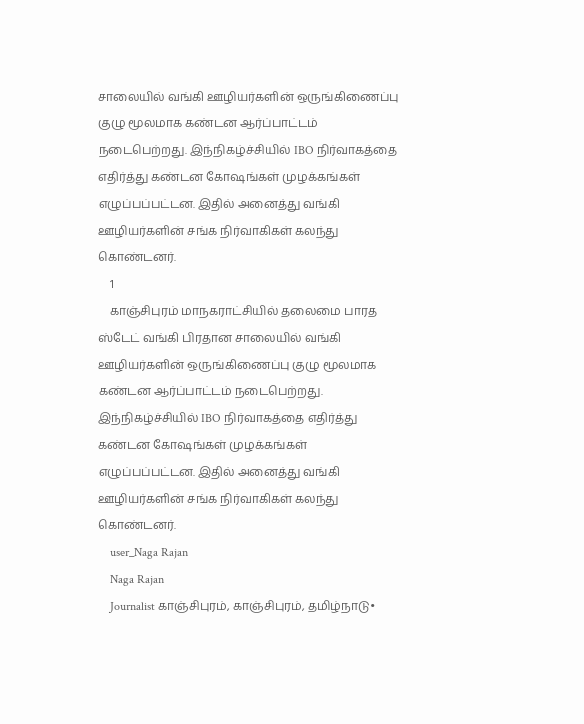சாலையில் வங்கி ஊழியர்களின் ஒருங்கிணைப்பு குழு மூலமாக கண்டன ஆர்ப்பாட்டம் நடைபெற்றது. இந்நிகழ்ச்சியில் IBO நிர்வாகத்தை எதிர்த்து கண்டன கோஷங்கள் முழக்கங்கள் எழுப்பப்பட்டன. இதில் அனைத்து வங்கி ஊழியர்களின் சங்க நிர்வாகிகள் கலந்து கொண்டனர்.
    1
    காஞ்சிபுரம் மாநகராட்சியில் தலைமை பாரத ஸ்டேட் வங்கி பிரதான சாலையில் வங்கி ஊழியர்களின் ஒருங்கிணைப்பு குழு மூலமாக கண்டன ஆர்ப்பாட்டம் நடைபெற்றது. இந்நிகழ்ச்சியில் IBO நிர்வாகத்தை எதிர்த்து கண்டன கோஷங்கள் முழக்கங்கள் எழுப்பப்பட்டன. இதில் அனைத்து வங்கி ஊழியர்களின் சங்க நிர்வாகிகள் கலந்து கொண்டனர்.
    user_Naga Rajan
    Naga Rajan
    Journalist காஞ்சிபுரம், காஞ்சிபுரம், தமிழ்நாடு•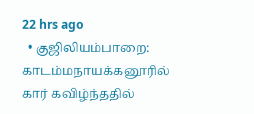22 hrs ago
  • குஜிலியம்பாறை: காடம்மநாயக்கனூரில் கார் கவிழ்ந்ததில்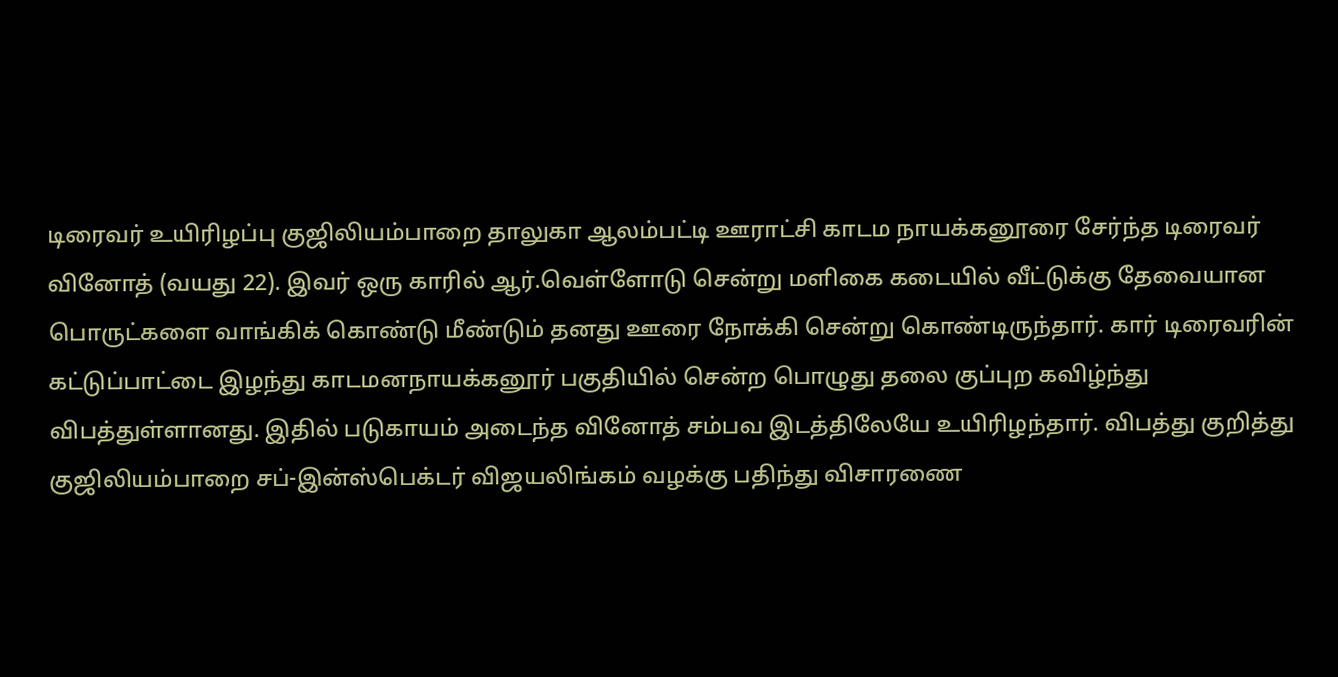டிரைவர் உயிரிழப்பு குஜிலியம்பாறை தாலுகா ஆலம்பட்டி ஊராட்சி காடம நாயக்கனூரை சேர்ந்த டிரைவர் வினோத் (வயது 22). இவர் ஒரு காரில் ஆர்.வெள்ளோடு சென்று மளிகை கடையில் வீட்டுக்கு தேவையான பொருட்களை வாங்கிக் கொண்டு மீண்டும் தனது ஊரை நோக்கி சென்று கொண்டிருந்தார். கார் டிரைவரின் கட்டுப்பாட்டை இழந்து காடமனநாயக்கனூர் பகுதியில் சென்ற பொழுது தலை குப்புற கவிழ்ந்து விபத்துள்ளானது. இதில் படுகாயம் அடைந்த வினோத் சம்பவ இடத்திலேயே உயிரிழந்தார். விபத்து குறித்து குஜிலியம்பாறை சப்-இன்ஸ்பெக்டர் விஜயலிங்கம் வழக்கு பதிந்து விசாரணை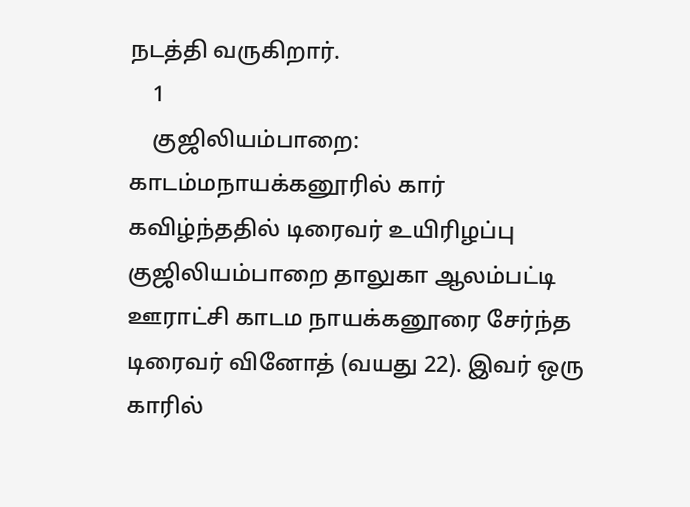நடத்தி வருகிறார்.
    1
    குஜிலியம்பாறை: காடம்மநாயக்கனூரில் கார் கவிழ்ந்ததில் டிரைவர் உயிரிழப்பு
குஜிலியம்பாறை தாலுகா ஆலம்பட்டி ஊராட்சி காடம நாயக்கனூரை சேர்ந்த டிரைவர் வினோத் (வயது 22). இவர் ஒரு காரில்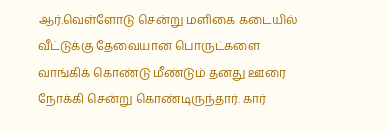ஆர்.வெள்ளோடு சென்று மளிகை கடையில் வீட்டுக்கு தேவையான பொருட்களை வாங்கிக் கொண்டு மீண்டும் தனது ஊரை நோக்கி சென்று கொண்டிருந்தார். கார்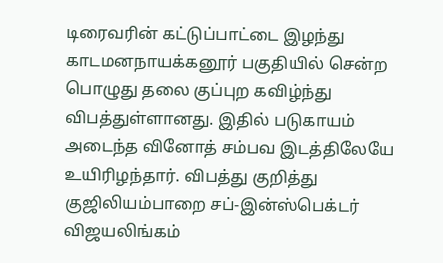டிரைவரின் கட்டுப்பாட்டை இழந்து காடமனநாயக்கனூர் பகுதியில் சென்ற பொழுது தலை குப்புற கவிழ்ந்து விபத்துள்ளானது. இதில் படுகாயம் அடைந்த வினோத் சம்பவ இடத்திலேயே உயிரிழந்தார். விபத்து குறித்து குஜிலியம்பாறை சப்-இன்ஸ்பெக்டர் விஜயலிங்கம்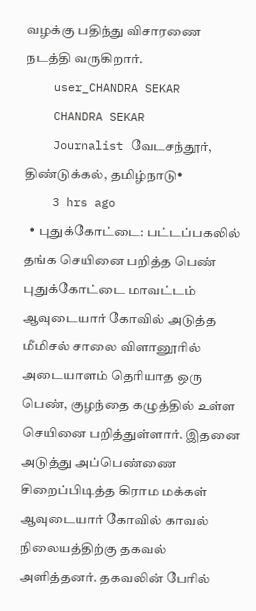வழக்கு பதிந்து விசாரணை நடத்தி வருகிறார்.
    user_CHANDRA SEKAR
    CHANDRA SEKAR
    Journalist வேடசந்தூர், திண்டுக்கல், தமிழ்நாடு•
    3 hrs ago
  • புதுக்கோட்டை: பட்டப்பகலில் தங்க செயினை பறித்த பெண் புதுக்கோட்டை மாவட்டம் ஆவுடையார் கோவில் அடுத்த மீமிசல் சாலை விளானூரில் அடையாளம் தெரியாத ஒரு பெண், குழந்தை கழுத்தில் உள்ள செயினை பறித்துள்ளார். இதனை அடுத்து அப்பெண்ணை சிறைப்பிடித்த கிராம மக்கள் ஆவுடையார் கோவில் காவல் நிலையத்திற்கு தகவல் அளித்தனர். தகவலின் பேரில்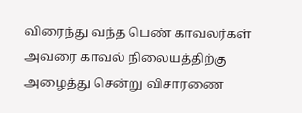விரைந்து வந்த பெண் காவலர்கள் அவரை காவல் நிலையத்திற்கு அழைத்து சென்று விசாரணை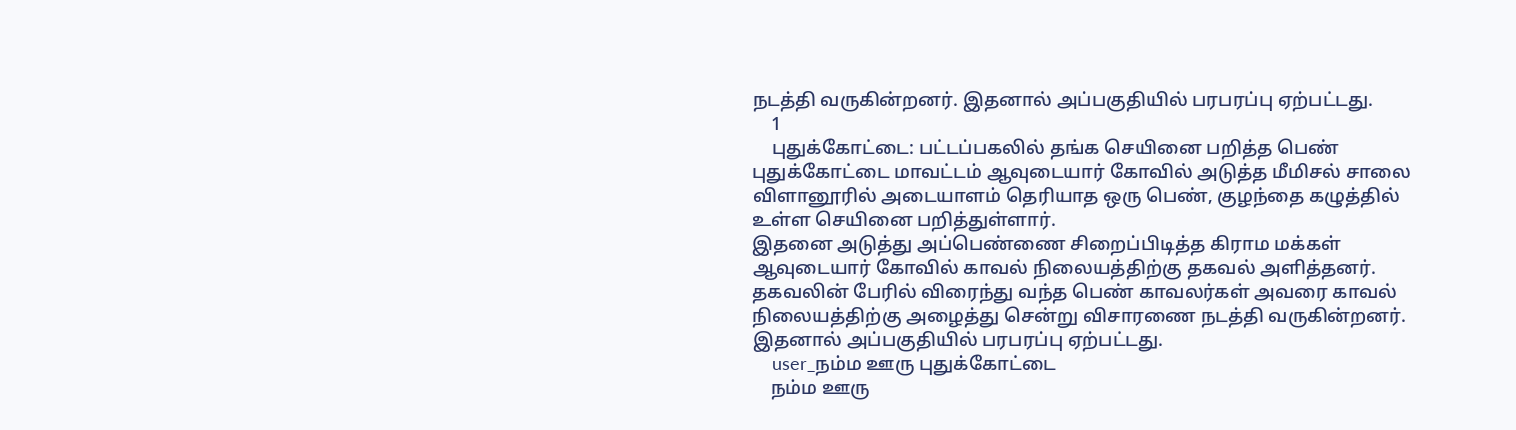நடத்தி வருகின்றனர். இதனால் அப்பகுதியில் பரபரப்பு ஏற்பட்டது.
    1
    புதுக்கோட்டை: பட்டப்பகலில் தங்க செயினை பறித்த பெண்
புதுக்கோட்டை மாவட்டம் ஆவுடையார் கோவில் அடுத்த மீமிசல் சாலை விளானூரில் அடையாளம் தெரியாத ஒரு பெண், குழந்தை கழுத்தில் உள்ள செயினை பறித்துள்ளார்.
இதனை அடுத்து அப்பெண்ணை சிறைப்பிடித்த கிராம மக்கள் ஆவுடையார் கோவில் காவல் நிலையத்திற்கு தகவல் அளித்தனர். தகவலின் பேரில் விரைந்து வந்த பெண் காவலர்கள் அவரை காவல் நிலையத்திற்கு அழைத்து சென்று விசாரணை நடத்தி வருகின்றனர். இதனால் அப்பகுதியில் பரபரப்பு ஏற்பட்டது.
    user_நம்ம ஊரு புதுக்கோட்டை
    நம்ம ஊரு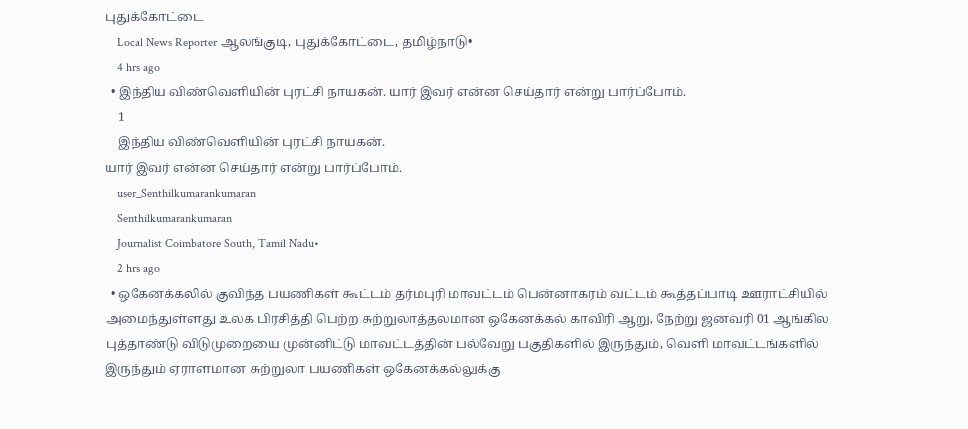புதுக்கோட்டை
    Local News Reporter ஆலங்குடி, புதுக்கோட்டை, தமிழ்நாடு•
    4 hrs ago
  • இந்திய விண்வெளியின் புரட்சி நாயகன். யார் இவர் என்ன செய்தார் என்று பார்ப்போம்.
    1
    இந்திய விண்வெளியின் புரட்சி நாயகன்.
யார் இவர் என்ன செய்தார் என்று பார்ப்போம்.
    user_Senthilkumarankumaran
    Senthilkumarankumaran
    Journalist Coimbatore South, Tamil Nadu•
    2 hrs ago
  • ஒகேனக்கலில் குவிந்த பயணிகள் கூட்டம் தர்மபுரி மாவட்டம் பென்னாகரம் வட்டம் கூத்தப்பாடி ஊராட்சியில் அமைந்துள்ளது உலக பிரசித்தி பெற்ற சுற்றுலாத்தலமான ஒகேனக்கல் காவிரி ஆறு, நேற்று ஜனவரி 01 ஆங்கில புத்தாண்டு விடுமுறையை முன்னிட்டு மாவட்டத்தின் பல்வேறு பகுதிகளில் இருந்தும், வெளி மாவட்டங்களில் இருந்தும் ஏராளமான சுற்றுலா பயணிகள் ஒகேனக்கல்லுக்கு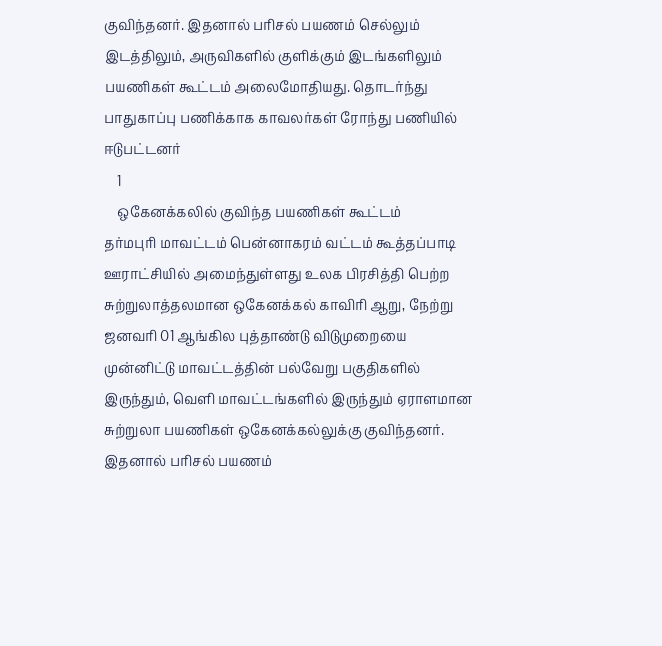குவிந்தனர். இதனால் பரிசல் பயணம் செல்லும் இடத்திலும், அருவிகளில் குளிக்கும் இடங்களிலும் பயணிகள் கூட்டம் அலைமோதியது. தொடர்ந்து பாதுகாப்பு பணிக்காக காவலர்கள் ரோந்து பணியில் ஈடுபட்டனர்
    1
    ஒகேனக்கலில் குவிந்த பயணிகள் கூட்டம்
தர்மபுரி மாவட்டம் பென்னாகரம் வட்டம் கூத்தப்பாடி  ஊராட்சியில் அமைந்துள்ளது உலக பிரசித்தி பெற்ற சுற்றுலாத்தலமான ஒகேனக்கல் காவிரி ஆறு, நேற்று ஜனவரி 01 ஆங்கில புத்தாண்டு விடுமுறையை முன்னிட்டு மாவட்டத்தின் பல்வேறு பகுதிகளில் இருந்தும், வெளி மாவட்டங்களில் இருந்தும் ஏராளமான சுற்றுலா பயணிகள் ஒகேனக்கல்லுக்கு குவிந்தனர். இதனால் பரிசல் பயணம்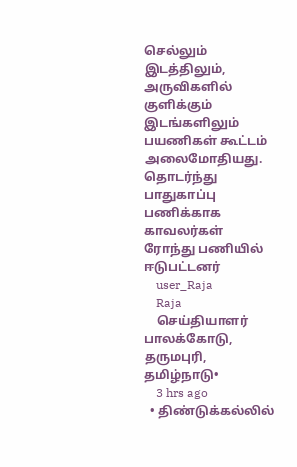செல்லும் இடத்திலும், அருவிகளில் குளிக்கும் இடங்களிலும் பயணிகள் கூட்டம் அலைமோதியது. தொடர்ந்து பாதுகாப்பு பணிக்காக காவலர்கள் ரோந்து பணியில் ஈடுபட்டனர்
    user_Raja
    Raja
    செய்தியாளர் பாலக்கோடு, தருமபுரி, தமிழ்நாடு•
    3 hrs ago
  • திண்டுக்கல்லில்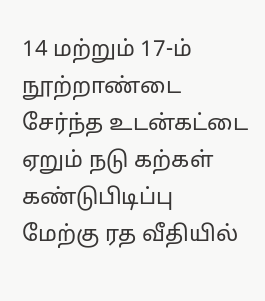14 மற்றும் 17-ம் நூற்றாண்டை சேர்ந்த உடன்கட்டை ஏறும் நடு கற்கள் கண்டுபிடிப்பு மேற்கு ரத வீதியில்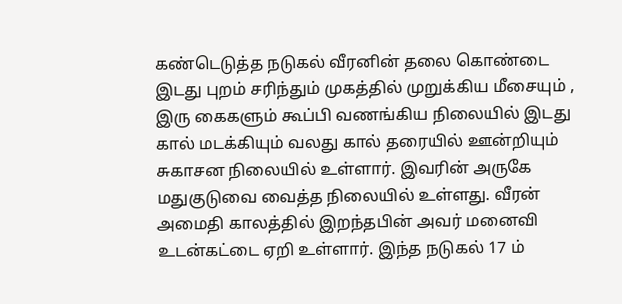கண்டெடுத்த நடுகல் வீரனின் தலை கொண்டை இடது புறம் சரிந்தும் முகத்தில் முறுக்கிய மீசையும் , இரு கைகளும் கூப்பி வணங்கிய நிலையில் இடது கால் மடக்கியும் வலது கால் தரையில் ஊன்றியும் சுகாசன நிலையில் உள்ளார். இவரின் அருகே மதுகுடுவை வைத்த நிலையில் உள்ளது. வீரன் அமைதி காலத்தில் இறந்தபின் அவர் மனைவி உடன்கட்டை ஏறி உள்ளார். இந்த நடுகல் 17 ம்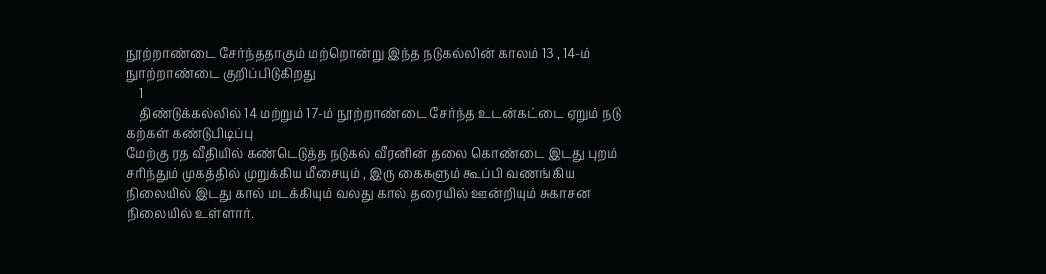நூற்றாண்டை சேர்ந்ததாகும் மற்றொன்று இந்த நடுகல்லின் காலம் 13 , 14-ம் நுாற்றாண்டை குறிப்பிடுகிறது
    1
    திண்டுக்கல்லில் 14 மற்றும் 17-ம் நூற்றாண்டை சேர்ந்த உடன்கட்டை ஏறும் நடு கற்கள் கண்டுபிடிப்பு
மேற்கு ரத வீதியில் கண்டெடுத்த நடுகல் வீரனின் தலை கொண்டை இடது புறம் சரிந்தும் முகத்தில் முறுக்கிய மீசையும் , இரு கைகளும் கூப்பி வணங்கிய நிலையில் இடது கால் மடக்கியும் வலது கால் தரையில் ஊன்றியும் சுகாசன நிலையில் உள்ளார்.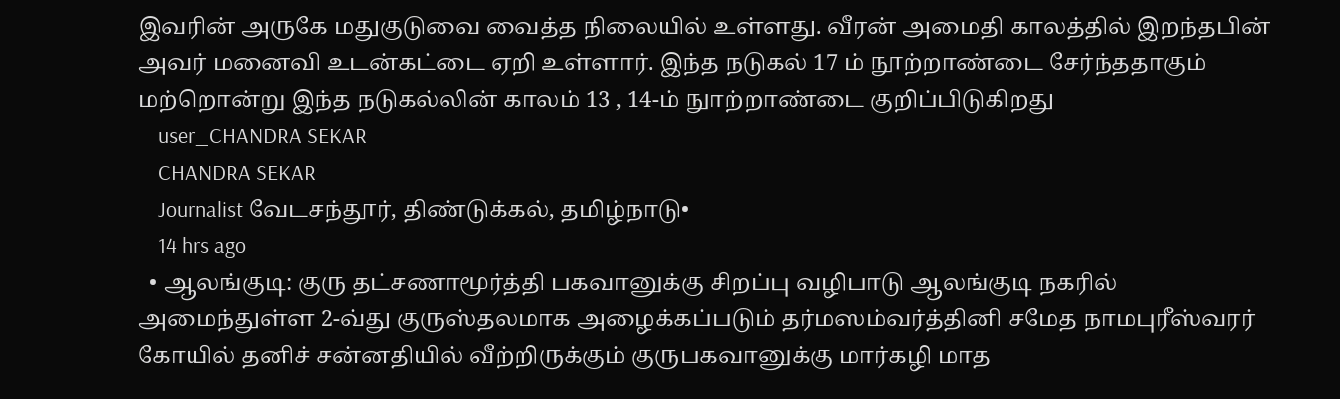இவரின் அருகே மதுகுடுவை வைத்த நிலையில் உள்ளது. வீரன் அமைதி காலத்தில் இறந்தபின் அவர் மனைவி உடன்கட்டை ஏறி உள்ளார். இந்த நடுகல் 17 ம் நூற்றாண்டை சேர்ந்ததாகும் மற்றொன்று இந்த நடுகல்லின் காலம் 13 , 14-ம் நுாற்றாண்டை குறிப்பிடுகிறது
    user_CHANDRA SEKAR
    CHANDRA SEKAR
    Journalist வேடசந்தூர், திண்டுக்கல், தமிழ்நாடு•
    14 hrs ago
  • ஆலங்குடி: குரு தட்சணாமூர்த்தி பகவானுக்கு சிறப்பு வழிபாடு ஆலங்குடி நகரில் அமைந்துள்ள 2-வ்து குருஸ்தலமாக அழைக்கப்படும் தர்மஸம்வர்த்தினி சமேத நாமபுரீஸ்வரர் கோயில் தனிச் சன்னதியில் வீற்றிருக்கும் குருபகவானுக்கு மார்கழி மாத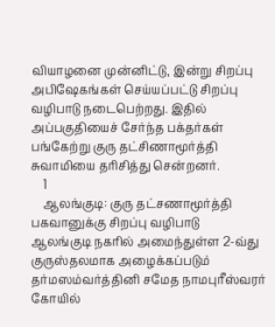வியாழனை முன்னிட்டு, இன்று சிறப்பு அபிஷேகங்கள் செய்யப்பட்டு சிறப்பு வழிபாடு நடைபெற்றது. இதில் அப்பகுதியைச் சேர்ந்த பக்தர்கள் பங்கேற்று குரு தட்சிணாமூர்த்தி சுவாமியை தரிசித்து சென்றனர்.
    1
    ஆலங்குடி: குரு தட்சணாமூர்த்தி பகவானுக்கு சிறப்பு வழிபாடு
ஆலங்குடி நகரில் அமைந்துள்ள 2-வ்து குருஸ்தலமாக அழைக்கப்படும் தர்மஸம்வர்த்தினி சமேத நாமபுரீஸ்வரர் கோயில்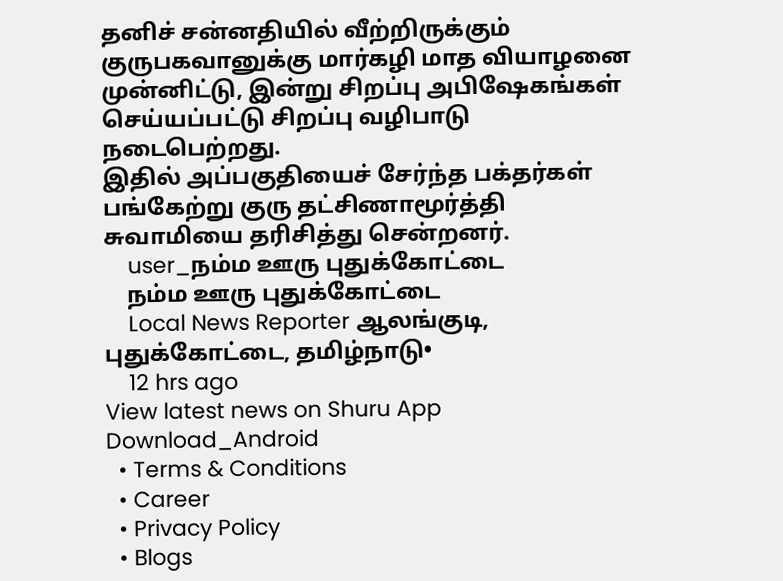தனிச் சன்னதியில் வீற்றிருக்கும் குருபகவானுக்கு மார்கழி மாத வியாழனை முன்னிட்டு, இன்று சிறப்பு அபிஷேகங்கள் செய்யப்பட்டு சிறப்பு வழிபாடு நடைபெற்றது.
இதில் அப்பகுதியைச் சேர்ந்த பக்தர்கள் பங்கேற்று குரு தட்சிணாமூர்த்தி சுவாமியை தரிசித்து சென்றனர்.
    user_நம்ம ஊரு புதுக்கோட்டை
    நம்ம ஊரு புதுக்கோட்டை
    Local News Reporter ஆலங்குடி, புதுக்கோட்டை, தமிழ்நாடு•
    12 hrs ago
View latest news on Shuru App
Download_Android
  • Terms & Conditions
  • Career
  • Privacy Policy
  • Blogs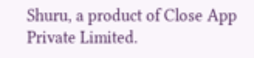Shuru, a product of Close App Private Limited.